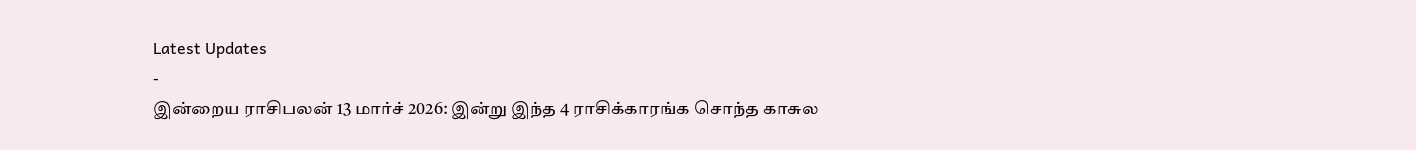Latest Updates
-
இன்றைய ராசிபலன் 13 மார்ச் 2026: இன்று இந்த 4 ராசிக்காரங்க சொந்த காசுல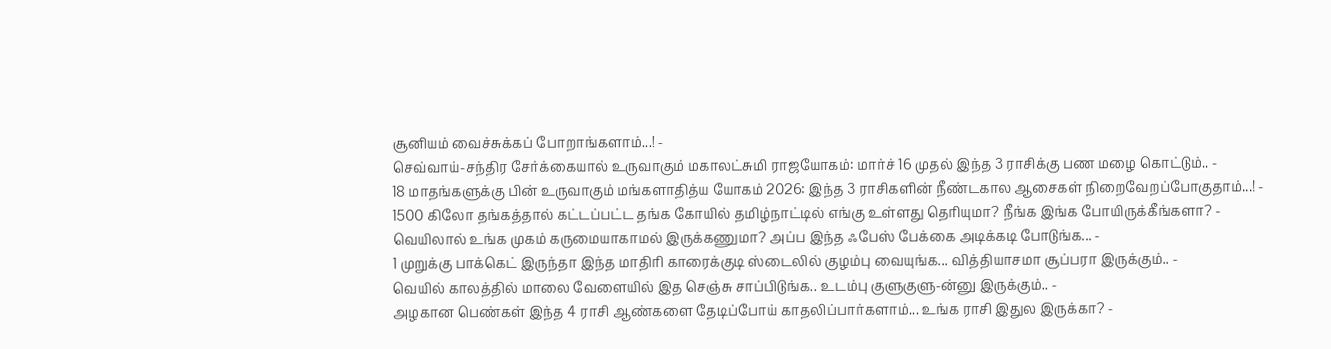சூனியம் வைச்சுக்கப் போறாங்களாம்...! -
செவ்வாய்-சந்திர சேர்க்கையால் உருவாகும் மகாலட்சுமி ராஜயோகம்: மார்ச் 16 முதல் இந்த 3 ராசிக்கு பண மழை கொட்டும்.. -
18 மாதங்களுக்கு பின் உருவாகும் மங்களாதித்ய யோகம் 2026: இந்த 3 ராசிகளின் நீண்டகால ஆசைகள் நிறைவேறப்போகுதாம்...! -
1500 கிலோ தங்கத்தால் கட்டப்பட்ட தங்க கோயில் தமிழ்நாட்டில் எங்கு உள்ளது தெரியுமா? நீங்க இங்க போயிருக்கீங்களா? -
வெயிலால் உங்க முகம் கருமையாகாமல் இருக்கணுமா? அப்ப இந்த ஃபேஸ் பேக்கை அடிக்கடி போடுங்க... -
1 முறுக்கு பாக்கெட் இருந்தா இந்த மாதிரி காரைக்குடி ஸ்டைலில் குழம்பு வையுங்க... வித்தியாசமா சூப்பரா இருக்கும்.. -
வெயில் காலத்தில் மாலை வேளையில் இத செஞ்சு சாப்பிடுங்க.. உடம்பு குளுகுளு-ன்னு இருக்கும்.. -
அழகான பெண்கள் இந்த 4 ராசி ஆண்களை தேடிப்போய் காதலிப்பார்களாம்... உங்க ராசி இதுல இருக்கா? -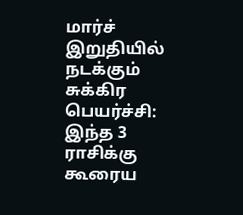மார்ச் இறுதியில் நடக்கும் சுக்கிர பெயர்ச்சி: இந்த 3 ராசிக்கு கூரைய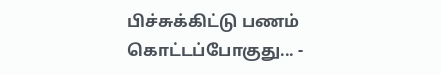பிச்சுக்கிட்டு பணம் கொட்டப்போகுது... -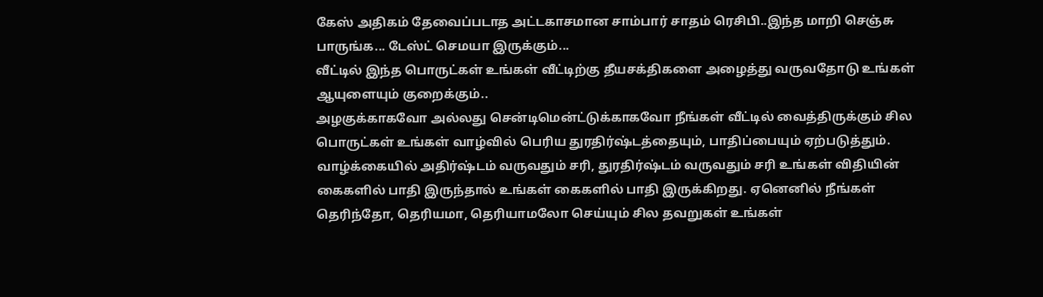கேஸ் அதிகம் தேவைப்படாத அட்டகாசமான சாம்பார் சாதம் ரெசிபி..இந்த மாறி செஞ்சு பாருங்க... டேஸ்ட் செமயா இருக்கும்...
வீட்டில் இந்த பொருட்கள் உங்கள் வீட்டிற்கு தீயசக்திகளை அழைத்து வருவதோடு உங்கள் ஆயுளையும் குறைக்கும்..
அழகுக்காகவோ அல்லது சென்டிமென்ட்டுக்காகவோ நீங்கள் வீட்டில் வைத்திருக்கும் சில பொருட்கள் உங்கள் வாழ்வில் பெரிய துரதிர்ஷ்டத்தையும், பாதிப்பையும் ஏற்படுத்தும்.
வாழ்க்கையில் அதிர்ஷ்டம் வருவதும் சரி, துரதிர்ஷ்டம் வருவதும் சரி உங்கள் விதியின் கைகளில் பாதி இருந்தால் உங்கள் கைகளில் பாதி இருக்கிறது. ஏனெனில் நீங்கள் தெரிந்தோ, தெரியமா, தெரியாமலோ செய்யும் சில தவறுகள் உங்கள்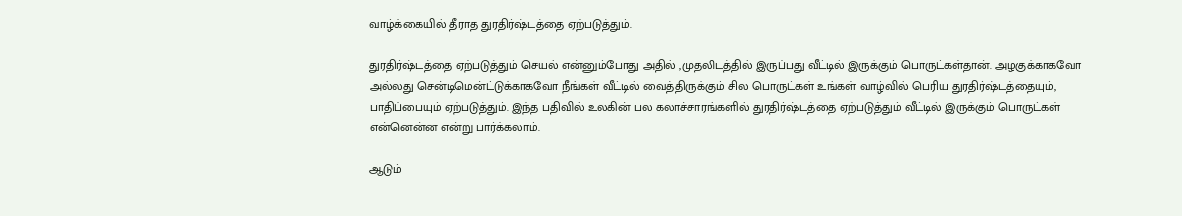வாழ்க்கையில் தீராத துரதிர்ஷ்டத்தை ஏற்படுத்தும்.

துரதிர்ஷ்டத்தை ஏற்படுத்தும் செயல் என்னும்போது அதில் ,முதலிடத்தில் இருப்பது வீட்டில் இருக்கும் பொருட்கள்தான். அழகுக்காகவோ அல்லது சென்டிமென்ட்டுக்காகவோ நீங்கள் வீட்டில் வைத்திருக்கும் சில பொருட்கள் உங்கள் வாழ்வில் பெரிய துரதிர்ஷ்டத்தையும், பாதிப்பையும் ஏற்படுத்தும். இந்த பதிவில் உலகின் பல கலாச்சாரங்களில் துரதிர்ஷ்டத்தை ஏற்படுத்தும் வீட்டில் இருக்கும் பொருட்கள் என்னென்ன என்று பார்க்கலாம்.

ஆடும்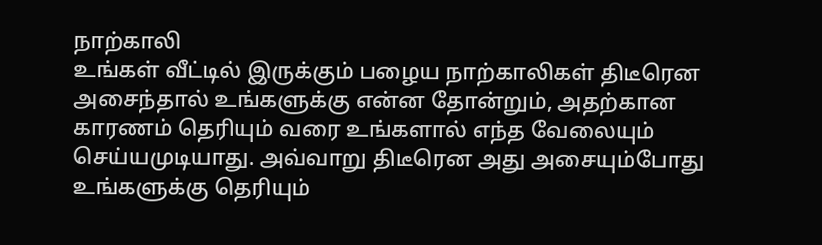நாற்காலி
உங்கள் வீட்டில் இருக்கும் பழைய நாற்காலிகள் திடீரென அசைந்தால் உங்களுக்கு என்ன தோன்றும், அதற்கான காரணம் தெரியும் வரை உங்களால் எந்த வேலையும் செய்யமுடியாது. அவ்வாறு திடீரென அது அசையும்போது உங்களுக்கு தெரியும்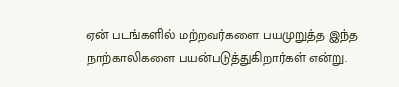ஏன் படங்களில் மற்றவர்களை பயமுறுத்த இந்த நாற்காலிகளை பயன்படுத்துகிறார்கள் என்று.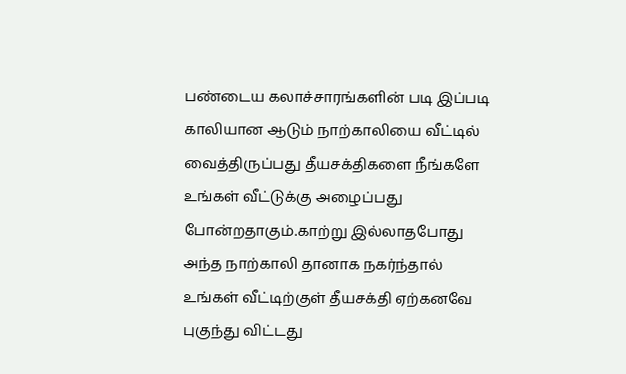பண்டைய கலாச்சாரங்களின் படி இப்படி காலியான ஆடும் நாற்காலியை வீட்டில் வைத்திருப்பது தீயசக்திகளை நீங்களே உங்கள் வீட்டுக்கு அழைப்பது போன்றதாகும்.காற்று இல்லாதபோது அந்த நாற்காலி தானாக நகர்ந்தால் உங்கள் வீட்டிற்குள் தீயசக்தி ஏற்கனவே புகுந்து விட்டது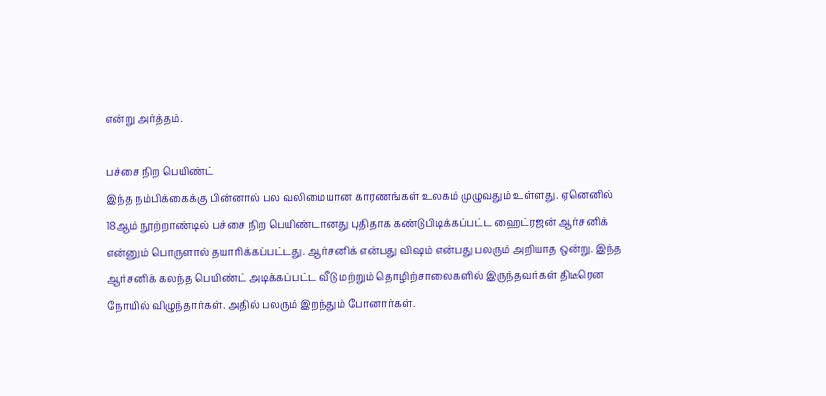என்று அர்த்தம்.

பச்சை நிற பெயிண்ட்
இந்த நம்பிக்கைக்கு பின்னால் பல வலிமையான காரணங்கள் உலகம் முழுவதும் உள்ளது. ஏனெனில் 18ஆம் நூற்றாண்டில் பச்சை நிற பெயிண்டானது புதிதாக கண்டுபிடிக்கப்பட்ட ஹைட்ரஜன் ஆர்சனிக் என்னும் பொருளால் தயாரிக்கப்பட்டது. ஆர்சனிக் என்பது விஷம் என்பது பலரும் அறியாத ஒன்று. இந்த ஆர்சனிக் கலந்த பெயிண்ட் அடிக்கப்பட்ட வீடு மற்றும் தொழிற்சாலைகளில் இருந்தவர்கள் திடீரென நோயில் விழுந்தார்கள். அதில் பலரும் இறந்தும் போனார்கள்.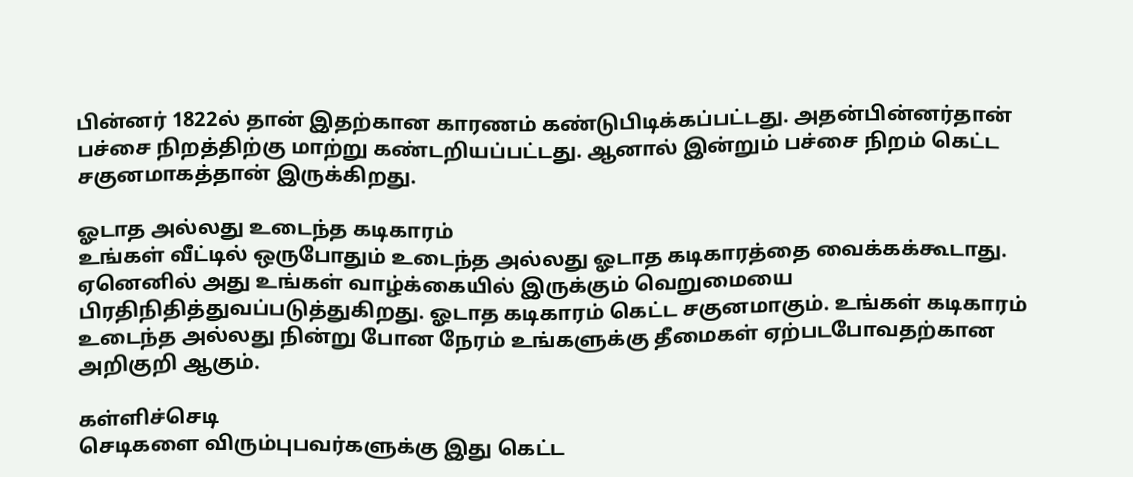பின்னர் 1822ல் தான் இதற்கான காரணம் கண்டுபிடிக்கப்பட்டது. அதன்பின்னர்தான் பச்சை நிறத்திற்கு மாற்று கண்டறியப்பட்டது. ஆனால் இன்றும் பச்சை நிறம் கெட்ட சகுனமாகத்தான் இருக்கிறது.

ஓடாத அல்லது உடைந்த கடிகாரம்
உங்கள் வீட்டில் ஒருபோதும் உடைந்த அல்லது ஓடாத கடிகாரத்தை வைக்கக்கூடாது. ஏனெனில் அது உங்கள் வாழ்க்கையில் இருக்கும் வெறுமையை பிரதிநிதித்துவப்படுத்துகிறது. ஓடாத கடிகாரம் கெட்ட சகுனமாகும். உங்கள் கடிகாரம் உடைந்த அல்லது நின்று போன நேரம் உங்களுக்கு தீமைகள் ஏற்படபோவதற்கான அறிகுறி ஆகும்.

கள்ளிச்செடி
செடிகளை விரும்புபவர்களுக்கு இது கெட்ட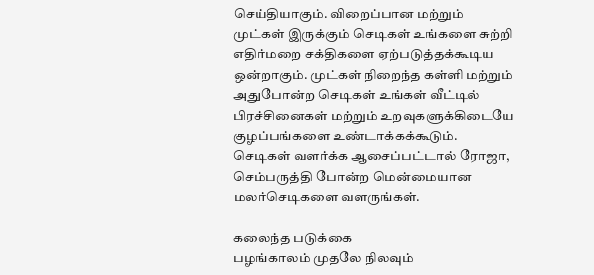செய்தியாகும். விறைப்பான மற்றும் முட்கள் இருக்கும் செடிகள் உங்களை சுற்றி எதிர்மறை சக்திகளை ஏற்படுத்தக்கூடிய ஒன்றாகும். முட்கள் நிறைந்த கள்ளி மற்றும் அதுபோன்ற செடிகள் உங்கள் வீட்டில் பிரச்சினைகள் மற்றும் உறவுகளுக்கிடையே குழப்பங்களை உண்டாக்கக்கூடும். செடிகள் வளர்க்க ஆசைப்பட்டால் ரோஜா, செம்பருத்தி போன்ற மென்மையான மலர்செடிகளை வளருங்கள்.

கலைந்த படுக்கை
பழங்காலம் முதலே நிலவும்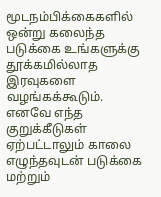மூடநம்பிக்கைகளில் ஒன்று கலைந்த படுக்கை உங்களுக்கு தூக்கமில்லாத இரவுகளை வழங்கக்கூடும். எனவே எந்த குறுக்கீடுகள் ஏற்பட்டாலும் காலை எழுந்தவுடன் படுக்கை மற்றும்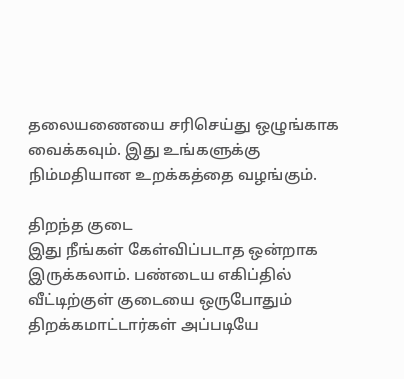தலையணையை சரிசெய்து ஒழுங்காக வைக்கவும். இது உங்களுக்கு நிம்மதியான உறக்கத்தை வழங்கும்.

திறந்த குடை
இது நீங்கள் கேள்விப்படாத ஒன்றாக இருக்கலாம். பண்டைய எகிப்தில் வீட்டிற்குள் குடையை ஒருபோதும் திறக்கமாட்டார்கள் அப்படியே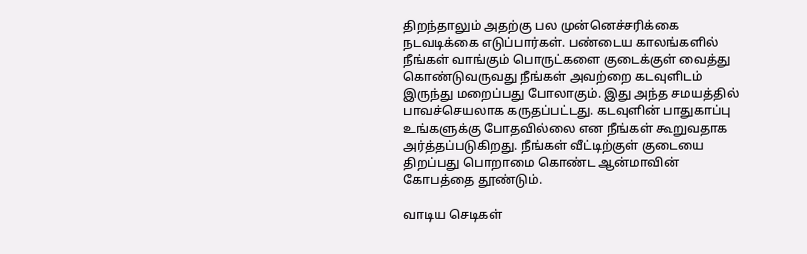திறந்தாலும் அதற்கு பல முன்னெச்சரிக்கை நடவடிக்கை எடுப்பார்கள். பண்டைய காலங்களில் நீங்கள் வாங்கும் பொருட்களை குடைக்குள் வைத்து கொண்டுவருவது நீங்கள் அவற்றை கடவுளிடம் இருந்து மறைப்பது போலாகும். இது அந்த சமயத்தில் பாவச்செயலாக கருதப்பட்டது. கடவுளின் பாதுகாப்பு உங்களுக்கு போதவில்லை என நீங்கள் கூறுவதாக அர்த்தப்படுகிறது. நீங்கள் வீட்டிற்குள் குடையை திறப்பது பொறாமை கொண்ட ஆன்மாவின் கோபத்தை தூண்டும்.

வாடிய செடிகள்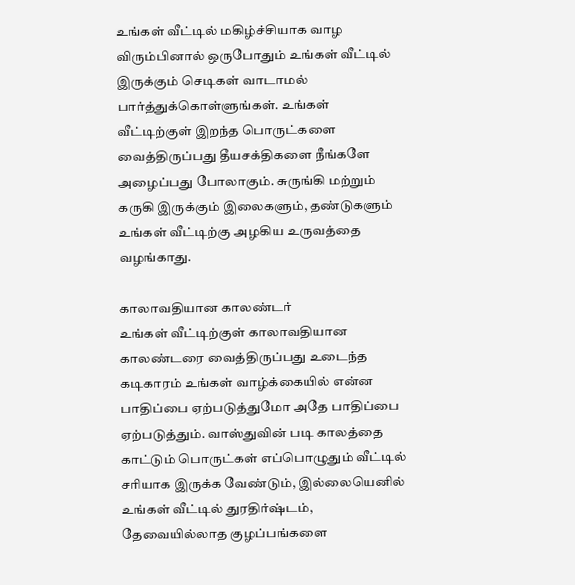உங்கள் வீட்டில் மகிழ்ச்சியாக வாழ விரும்பினால் ஒருபோதும் உங்கள் வீட்டில் இருக்கும் செடிகள் வாடாமல் பார்த்துக்கொள்ளுங்கள். உங்கள் வீட்டிற்குள் இறந்த பொருட்களை வைத்திருப்பது தீயசக்திகளை நீங்களே அழைப்பது போலாகும். சுருங்கி மற்றும் கருகி இருக்கும் இலைகளும், தண்டுகளும் உங்கள் வீட்டிற்கு அழகிய உருவத்தை வழங்காது.

காலாவதியான காலண்டர்
உங்கள் வீட்டிற்குள் காலாவதியான காலண்டரை வைத்திருப்பது உடைந்த கடிகாரம் உங்கள் வாழ்க்கையில் என்ன பாதிப்பை ஏற்படுத்துமோ அதே பாதிப்பை ஏற்படுத்தும். வாஸ்துவின் படி காலத்தை காட்டும் பொருட்கள் எப்பொழுதும் வீட்டில் சரியாக இருக்க வேண்டும், இல்லையெனில் உங்கள் வீட்டில் துரதிர்ஷ்டம், தேவையில்லாத குழப்பங்களை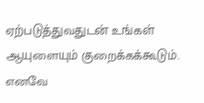ஏற்படுத்துவதுடன் உங்கள் ஆயுளையும் குறைக்கக்கூடும். எனவே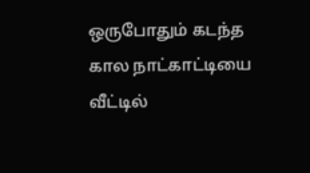ஒருபோதும் கடந்த கால நாட்காட்டியை வீட்டில்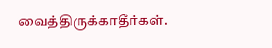வைத்திருக்காதீர்கள்.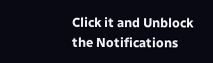Click it and Unblock the Notifications